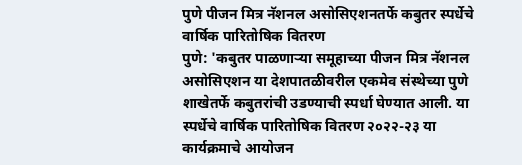पुणे पीजन मित्र नॅशनल असोसिएशनतर्फे कबुतर स्पर्धेचे वार्षिक पारितोषिक वितरण
पुणे: 'कबुतर पाळणाऱ्या समूहाच्या पीजन मित्र नॅशनल असोसिएशन या देशपातळीवरील एकमेव संस्थेच्या पुणे शाखेतर्फे कबुतरांची उडण्याची स्पर्धा घेण्यात आली. या स्पर्धेचे वार्षिक पारितोषिक वितरण २०२२-२३ या कार्यक्रमाचे आयोजन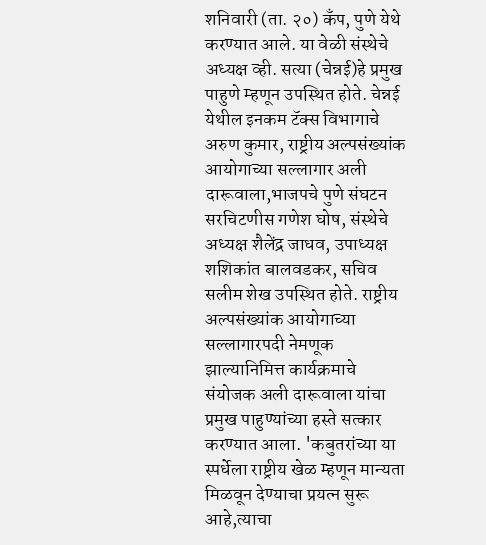शनिवारी (ता. २०) कॅंप, पुणे येथे करण्यात आले. या वेळी संस्थेचे अध्यक्ष व्ही. सत्या (चेन्नई)हे प्रमुख पाहुणे म्हणून उपस्थित होते. चेन्नई येथील इनकम टॅक्स विभागाचे अरुण कुमार, राष्ट्रीय अल्पसंख्यांक आयोगाच्या सल्लागार अली दारूवाला,भाजपचे पुणे संघटन सरचिटणीस गणेश घोष, संस्थेचे अध्यक्ष शैलेंद्र जाधव, उपाध्यक्ष शशिकांत बालवडकर, सचिव सलीम शेख उपस्थित होते. राष्ट्रीय अल्पसंख्यांक आयोगाच्या सल्लागारपदी नेमणूक झाल्यानिमित्त कार्यक्रमाचे संयोजक अली दारूवाला यांचा प्रमुख पाहुण्यांच्या हस्ते सत्कार करण्यात आला. 'कबुतरांच्या या स्पर्धेला राष्ट्रीय खेळ म्हणून मान्यता मिळवून देण्याचा प्रयत्न सुरू आहे,त्याचा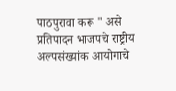पाठपुरावा करू " असे प्रतिपादन भाजपचे राष्ट्रीय अल्पसंख्यांक आयोगाचे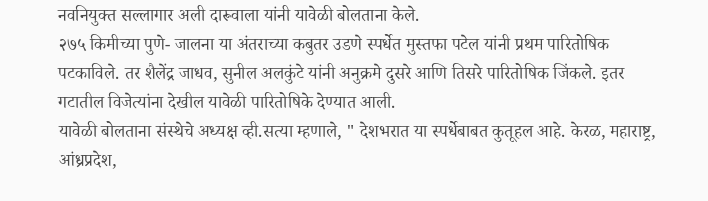नवनियुक्त सल्लागार अली दारूवाला यांनी यावेळी बोलताना केले.
२७५ किमीच्या पुणे- जालना या अंतराच्या कबुतर उडणे स्पर्धेत मुस्तफा पटेल यांनी प्रथम पारितोषिक पटकाविले. तर शैलेंद्र जाधव, सुनील अलकुंटे यांनी अनुक्रमे दुसरे आणि तिसरे पारितोषिक जिंकले. इतर गटातील विजेत्यांना देखील यावेळी पारितोषिके देण्यात आली.
यावेळी बोलताना संस्थेचे अध्यक्ष व्ही.सत्या म्हणाले, " देशभरात या स्पर्धेबाबत कुतूहल आहे. केरळ, महाराष्ट्र, आंध्रप्रदेश,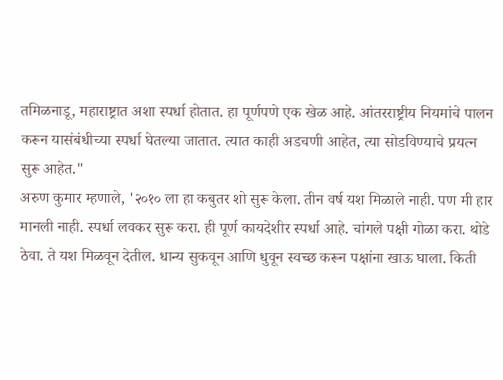तमिळनाडू, महाराष्ट्रात अशा स्पर्धा होतात. हा पूर्णपणे एक खेळ आहे. आंतरराष्ट्रीय नियमांचे पालन करून यासंबंधीच्या स्पर्धा घेतल्या जातात. त्यात काही अडचणी आहेत, त्या सोडविण्याचे प्रयत्न सुरू आहेत."
अरुण कुमार म्हणाले, '२०१० ला हा कबुतर शो सुरू केला. तीन वर्ष यश मिळाले नाही. पण मी हार मानली नाही. स्पर्धा लवकर सुरू करा. ही पूर्ण कायदेशीर स्पर्धा आहे. चांगले पक्षी गोळा करा. थोडे ठेवा. ते यश मिळवून देतील. धान्य सुकवून आणि धुवून स्वच्छ करून पक्षांना खाऊ घाला. किती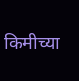किमीच्या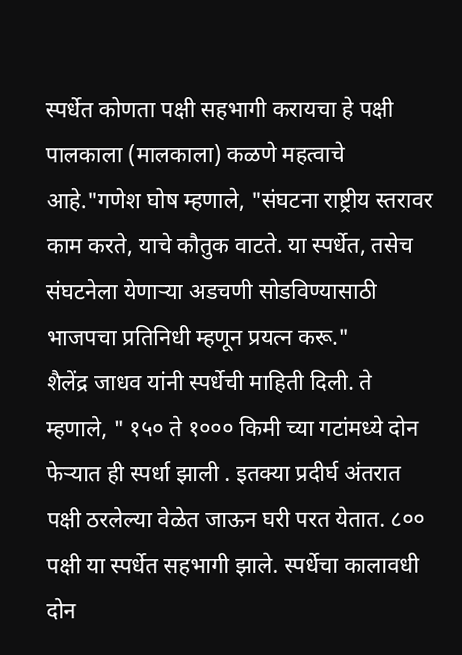स्पर्धेत कोणता पक्षी सहभागी करायचा हे पक्षी पालकाला (मालकाला) कळणे महत्वाचे आहे."गणेश घोष म्हणाले, "संघटना राष्ट्रीय स्तरावर काम करते, याचे कौतुक वाटते. या स्पर्धेत, तसेच संघटनेला येणाऱ्या अडचणी सोडविण्यासाठी भाजपचा प्रतिनिधी म्हणून प्रयत्न करू."
शैलेंद्र जाधव यांनी स्पर्धेची माहिती दिली. ते म्हणाले, " १५० ते १००० किमी च्या गटांमध्ये दोन फेऱ्यात ही स्पर्धा झाली . इतक्या प्रदीर्घ अंतरात पक्षी ठरलेल्या वेळेत जाऊन घरी परत येतात. ८०० पक्षी या स्पर्धेत सहभागी झाले. स्पर्धेचा कालावधी दोन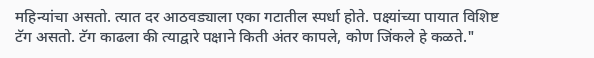महिन्यांचा असतो. त्यात दर आठवड्याला एका गटातील स्पर्धा होते. पक्ष्यांच्या पायात विशिष्ट टॅग असतो. टॅग काढला की त्याद्वारे पक्षाने किती अंतर कापले, कोण जिंकले हे कळते."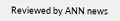Reviewed by ANN news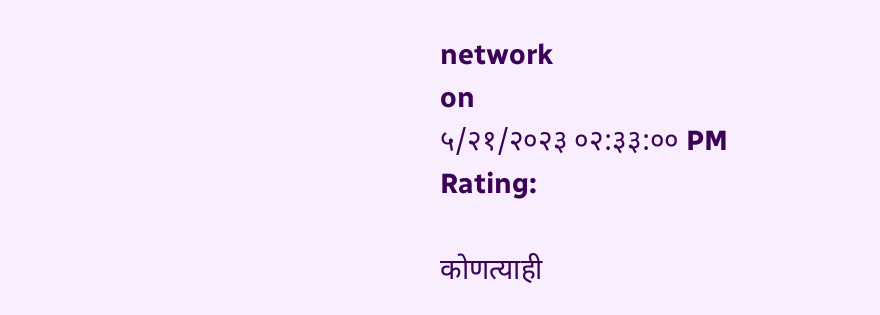network
on
५/२१/२०२३ ०२:३३:०० PM
Rating:

कोणत्याही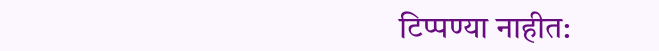टिप्पण्या नाहीत: